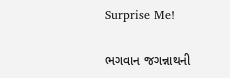Surprise Me!

ભગવાન જગન્નાથની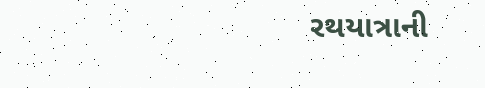રથયાત્રાની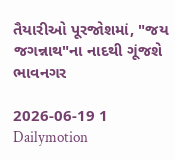તૈયારીઓ પૂરજોશમાં, "જય જગન્નાથ"ના નાદથી ગૂંજશે ભાવનગર

2026-06-19 1 Dailymotion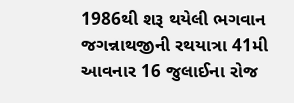1986થી શરૂ થયેલી ભગવાન જગન્નાથજીની રથયાત્રા 41મી આવનાર 16 જુલાઈના રોજ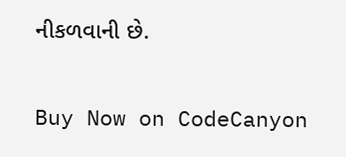નીકળવાની છે.

Buy Now on CodeCanyon